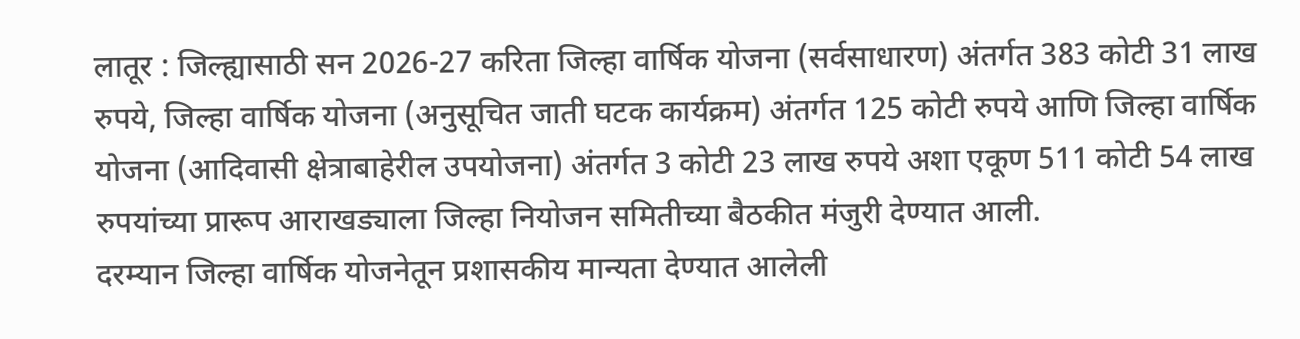लातूर : जिल्ह्यासाठी सन 2026-27 करिता जिल्हा वार्षिक योजना (सर्वसाधारण) अंतर्गत 383 कोटी 31 लाख रुपये, जिल्हा वार्षिक योजना (अनुसूचित जाती घटक कार्यक्रम) अंतर्गत 125 कोटी रुपये आणि जिल्हा वार्षिक योजना (आदिवासी क्षेत्राबाहेरील उपयोजना) अंतर्गत 3 कोटी 23 लाख रुपये अशा एकूण 511 कोटी 54 लाख रुपयांच्या प्रारूप आराखड्याला जिल्हा नियोजन समितीच्या बैठकीत मंजुरी देण्यात आली.
दरम्यान जिल्हा वार्षिक योजनेतून प्रशासकीय मान्यता देण्यात आलेली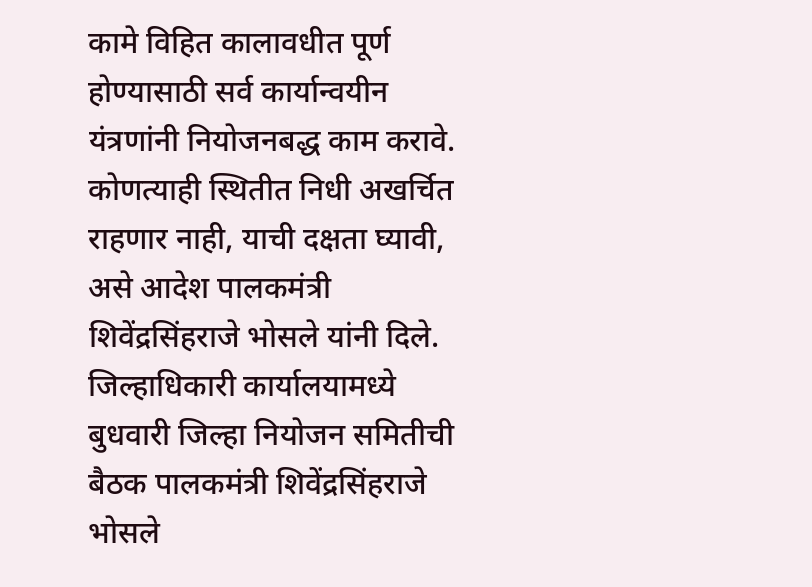कामे विहित कालावधीत पूर्ण होण्यासाठी सर्व कार्यान्वयीन यंत्रणांनी नियोजनबद्ध काम करावे. कोणत्याही स्थितीत निधी अखर्चित राहणार नाही, याची दक्षता घ्यावी, असे आदेश पालकमंत्री शिवेंद्रसिंहराजे भोसले यांनी दिले.
जिल्हाधिकारी कार्यालयामध्ये बुधवारी जिल्हा नियोजन समितीची बैठक पालकमंत्री शिवेंद्रसिंहराजे भोसले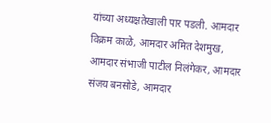यांच्या अध्यक्षतेखाली पार पडली. आमदार विक्रम काळे, आमदार अमित देशमुख, आमदार संभाजी पाटील निलंगेकर, आमदार संजय बनसोडे, आमदार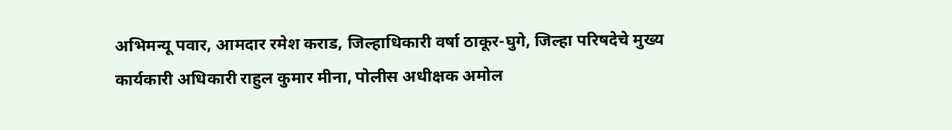अभिमन्यू पवार, आमदार रमेश कराड, जिल्हाधिकारी वर्षा ठाकूर-घुगे, जिल्हा परिषदेचे मुख्य कार्यकारी अधिकारी राहुल कुमार मीना, पोलीस अधीक्षक अमोल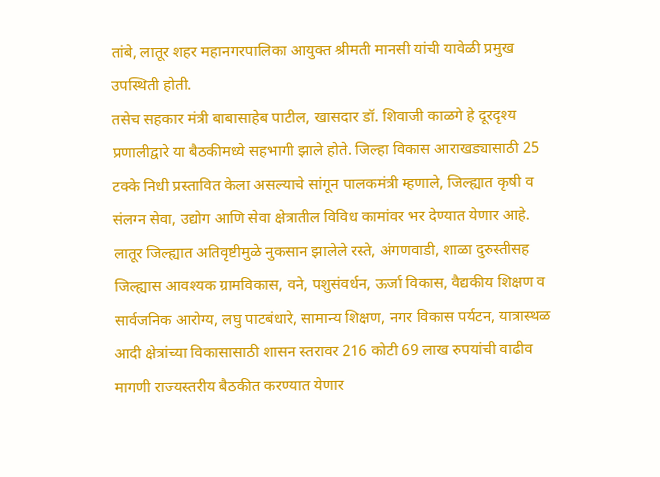तांबे, लातूर शहर महानगरपालिका आयुक्त श्रीमती मानसी यांची यावेळी प्रमुख उपस्थिती होती.
तसेच सहकार मंत्री बाबासाहेब पाटील, खासदार डॉ. शिवाजी काळगे हे दूरदृश्य प्रणालीद्वारे या बैठकीमध्ये सहभागी झाले होते. जिल्हा विकास आराखड्यासाठी 25 टक्के निधी प्रस्तावित केला असल्याचे सांगून पालकमंत्री म्हणाले, जिल्ह्यात कृषी व संलग्न सेवा, उद्योग आणि सेवा क्षेत्रातील विविध कामांवर भर देण्यात येणार आहे.
लातूर जिल्ह्यात अतिवृष्टीमुळे नुकसान झालेले रस्ते, अंगणवाडी, शाळा दुरुस्तीसह जिल्ह्यास आवश्यक ग्रामविकास, वने, पशुसंवर्धन, ऊर्जा विकास, वैद्यकीय शिक्षण व सार्वजनिक आरोग्य, लघु पाटबंधारे, सामान्य शिक्षण, नगर विकास पर्यटन, यात्रास्थळ आदी क्षेत्रांच्या विकासासाठी शासन स्तरावर 216 कोटी 69 लाख रुपयांची वाढीव मागणी राज्यस्तरीय बैठकीत करण्यात येणार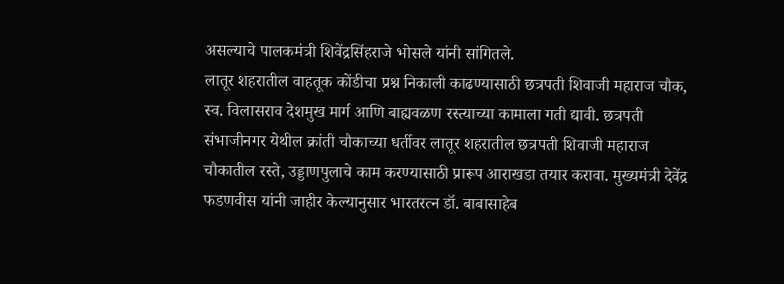असल्याचे पालकमंत्री शिवेंद्रसिंहराजे भोसले यांनी सांगितले.
लातूर शहरातील वाहतूक कोंडीचा प्रश्न निकाली काढण्यासाठी छत्रपती शिवाजी महाराज चौक, स्व. विलासराव देशमुख मार्ग आणि बाह्यवळण रस्त्याच्या कामाला गती द्यावी. छत्रपती संभाजीनगर येथील क्रांती चौकाच्या धर्तीवर लातूर शहरातील छत्रपती शिवाजी महाराज चौकातील रस्ते, उड्डाणपुलाचे काम करण्यासाठी प्रारूप आराखडा तयार करावा. मुख्यमंत्री देवेंद्र फडणवीस यांनी जाहीर केल्यानुसार भारतरत्न डॉ. बाबासाहेब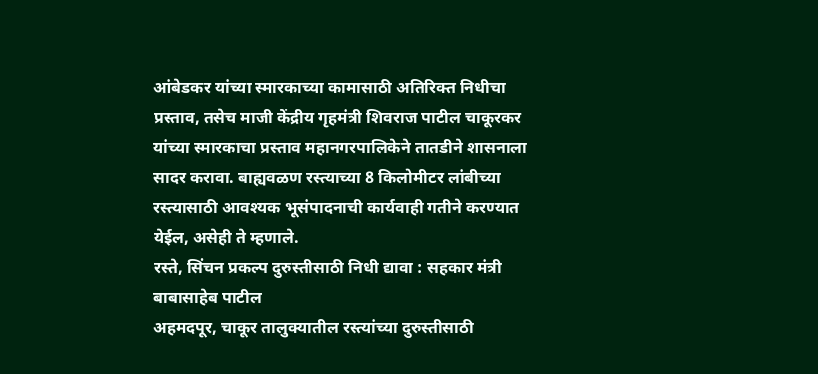आंबेडकर यांच्या स्मारकाच्या कामासाठी अतिरिक्त निधीचा प्रस्ताव, तसेच माजी केंद्रीय गृहमंत्री शिवराज पाटील चाकूरकर यांच्या स्मारकाचा प्रस्ताव महानगरपालिकेने तातडीने शासनाला सादर करावा. बाह्यवळण रस्त्याच्या 8 किलोमीटर लांबीच्या रस्त्यासाठी आवश्यक भूसंपादनाची कार्यवाही गतीने करण्यात येईल, असेही ते म्हणाले.
रस्ते, सिंचन प्रकल्प दुरुस्तीसाठी निधी द्यावा : सहकार मंत्री बाबासाहेब पाटील
अहमदपूर, चाकूर तालुक्यातील रस्त्यांच्या दुरुस्तीसाठी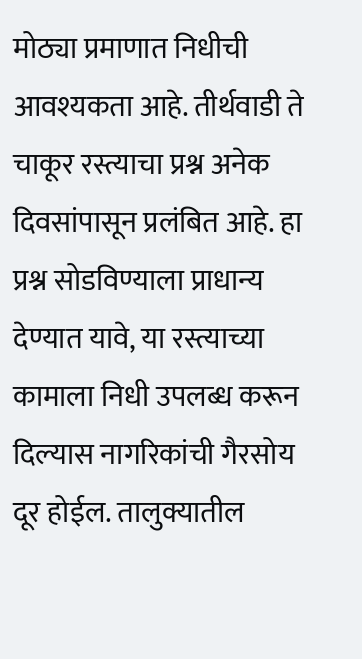मोठ्या प्रमाणात निधीची आवश्यकता आहे. तीर्थवाडी ते चाकूर रस्त्याचा प्रश्न अनेक दिवसांपासून प्रलंबित आहे. हा प्रश्न सोडविण्याला प्राधान्य देण्यात यावे, या रस्त्याच्या कामाला निधी उपलब्ध करून दिल्यास नागरिकांची गैरसोय दूर होईल. तालुक्यातील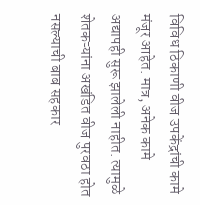विविध ठिकाणी वीज उपकेंद्रांची कामे मंजूर आहेत. मात्र, अनेक कामे अद्यापही सुरू झालेली नाहीत. त्यामुळे शेतकऱ्यांना अखंडित वीज पुरवठा होत नसल्याची बाब सहकार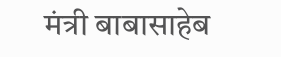मंत्री बाबासाहेब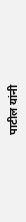पाटील यांनी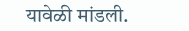यावेळी मांडली.